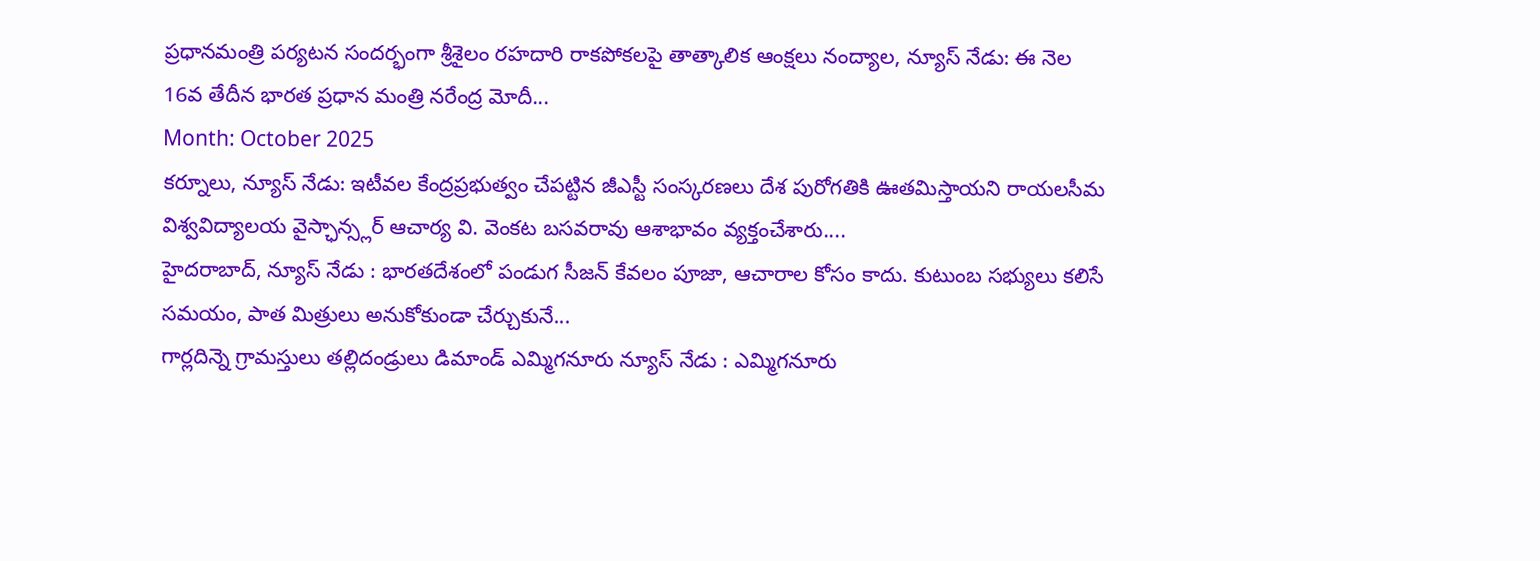ప్రధానమంత్రి పర్యటన సందర్భంగా శ్రీశైలం రహదారి రాకపోకలపై తాత్కాలిక ఆంక్షలు నంద్యాల, న్యూస్ నేడు: ఈ నెల 16వ తేదీన భారత ప్రధాన మంత్రి నరేంద్ర మోదీ...
Month: October 2025
కర్నూలు, న్యూస్ నేడు: ఇటీవల కేంద్రప్రభుత్వం చేపట్టిన జీఎస్టీ సంస్కరణలు దేశ పురోగతికి ఊతమిస్తాయని రాయలసీమ విశ్వవిద్యాలయ వైస్ఛాన్స్లర్ ఆచార్య వి. వెంకట బసవరావు ఆశాభావం వ్యక్తంచేశారు....
హైదరాబాద్, న్యూస్ నేడు : భారతదేశంలో పండుగ సీజన్ కేవలం పూజా, ఆచారాల కోసం కాదు. కుటుంబ సభ్యులు కలిసే సమయం, పాత మిత్రులు అనుకోకుండా చేర్చుకునే...
గార్లదిన్నె గ్రామస్తులు తల్లిదండ్రులు డిమాండ్ ఎమ్మిగనూరు న్యూస్ నేడు : ఎమ్మిగనూరు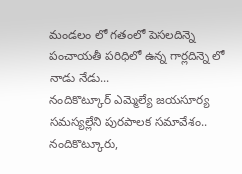మండలం లో గతంలో పెసలదిన్నె పంచాయతీ పరిధిలో ఉన్న గార్లదిన్నె లో నాడు నేడు...
నందికొట్కూర్ ఎమ్మెల్యే జయసూర్య సమస్యల్లేని పురపాలక సమావేశం.. నందికొట్కూరు,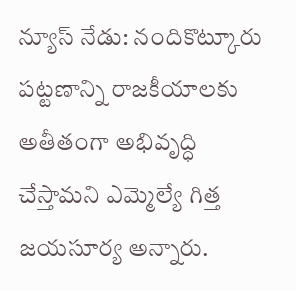న్యూస్ నేడు: నందికొట్కూరు పట్టణాన్ని రాజకీయాలకు అతీతంగా అభివృద్ధి చేస్తామని ఎమ్మెల్యే గిత్త జయసూర్య అన్నారు.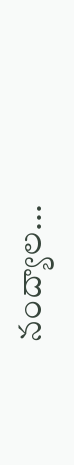నంద్యాల...